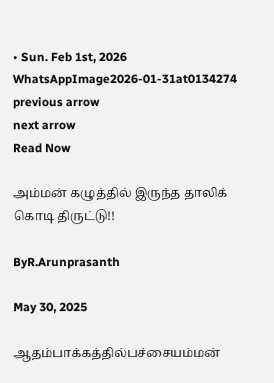• Sun. Feb 1st, 2026
WhatsAppImage2026-01-31at0134274
previous arrow
next arrow
Read Now

அம்மன் கழுத்தில் இருந்த தாலிக் கொடி திருட்டு!!

ByR.Arunprasanth

May 30, 2025

ஆதம்பாக்கத்தில்பச்சையம்மன்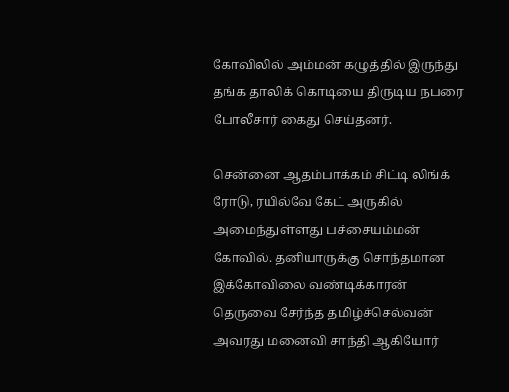கோவிலில் அம்மன் கழுத்தில் இருந்து தங்க தாலிக் கொடியை திருடிய நபரை போலீசார் கைது செய்தனர்.

சென்னை ஆதம்பாக்கம் சிட்டி லிங்க் ரோடு, ரயில்வே கேட் அருகில் அமைந்துள்ளது பச்சையம்மன் கோவில். தனியாருக்கு சொந்தமான இக்கோவிலை வண்டிக்காரன் தெருவை சேர்ந்த தமிழ்ச்செல்வன் அவரது மனைவி சாந்தி ஆகியோர்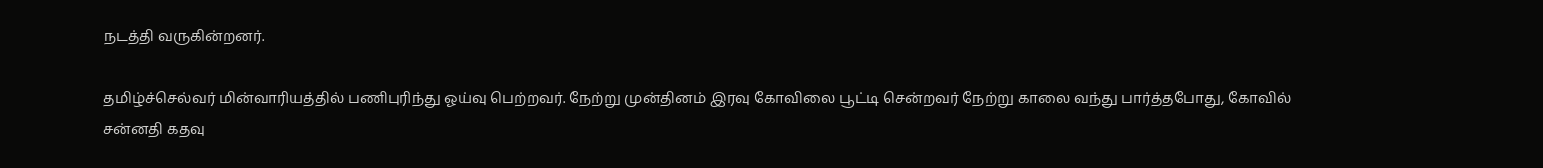நடத்தி வருகின்றனர்.

தமிழ்ச்செல்வர் மின்வாரியத்தில் பணிபுரிந்து ஓய்வு பெற்றவர். நேற்று முன்தினம் இரவு கோவிலை பூட்டி சென்றவர் நேற்று காலை வந்து பார்த்தபோது, கோவில் சன்னதி கதவு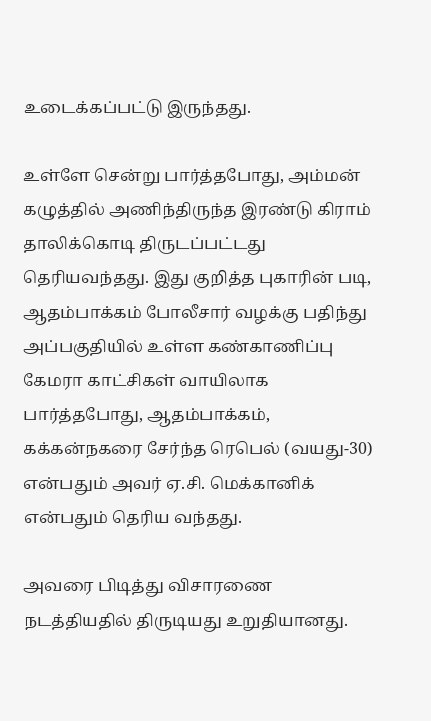உடைக்கப்பட்டு இருந்தது.

உள்ளே சென்று பார்த்தபோது, அம்மன் கழுத்தில் அணிந்திருந்த இரண்டு கிராம் தாலிக்கொடி திருடப்பட்டது தெரியவந்தது. இது குறித்த புகாரின் படி, ஆதம்பாக்கம் போலீசார் வழக்கு பதிந்து அப்பகுதியில் உள்ள கண்காணிப்பு கேமரா காட்சிகள் வாயிலாக பார்த்தபோது, ஆதம்பாக்கம், கக்கன்நகரை சேர்ந்த ரெபெல் (வயது-30) என்பதும் அவர் ஏ.சி. மெக்கானிக் என்பதும் தெரிய வந்தது.

அவரை பிடித்து விசாரணை நடத்தியதில் திருடியது உறுதியானது.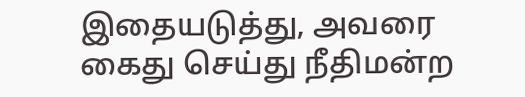இதையடுத்து, அவரை கைது செய்து நீதிமன்ற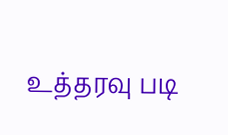உத்தரவு படி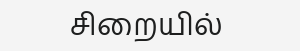சிறையில்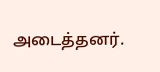அடைத்தனர்.